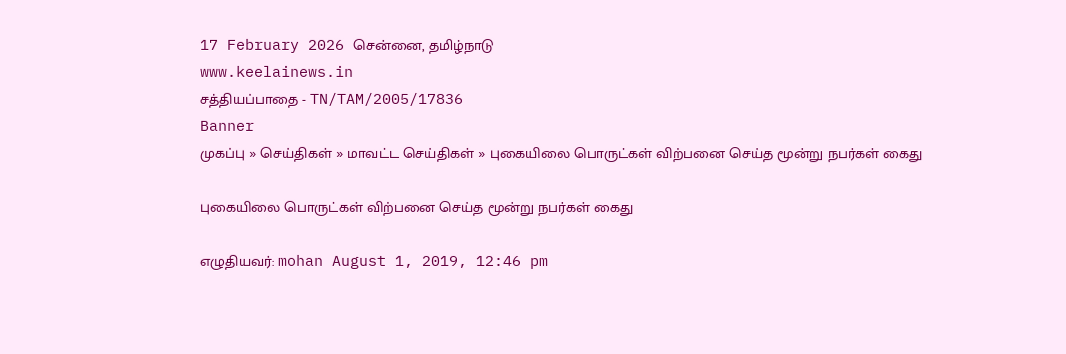17 February 2026 சென்னை, தமிழ்நாடு
www.keelainews.in
சத்தியப்பாதை - TN/TAM/2005/17836
Banner
முகப்பு » செய்திகள் » மாவட்ட செய்திகள் » புகையிலை பொருட்கள் விற்பனை செய்த மூன்று நபர்கள் கைது

புகையிலை பொருட்கள் விற்பனை செய்த மூன்று நபர்கள் கைது

எழுதியவர்: mohan August 1, 2019, 12:46 pm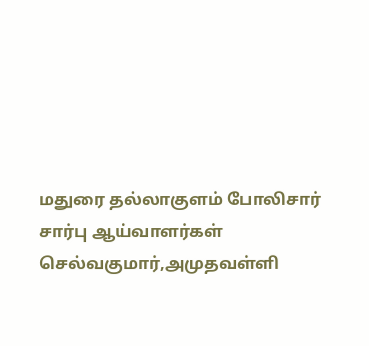மதுரை தல்லாகுளம் போலிசார் சார்பு ஆய்வாளர்கள் செல்வகுமார்,அமுதவள்ளி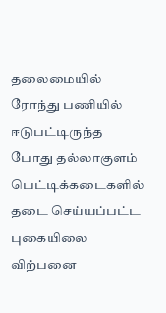தலைமையில்   ரோந்து பணியில் ஈடுபட்டிருந்த போது தல்லாகுளம் பெட்டிக்கடைகளில் தடை செய்யப்பட்ட புகையிலை விற்பனை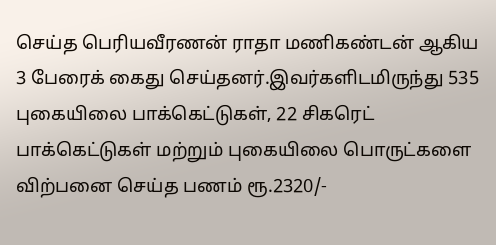செய்த பெரியவீரணன் ராதா மணிகண்டன் ஆகிய 3 பேரைக் கைது செய்தனர்.இவர்களிடமிருந்து 535 புகையிலை பாக்கெட்டுகள், 22 சிகரெட் பாக்கெட்டுகள் மற்றும் புகையிலை பொருட்களை விற்பனை செய்த பணம் ரூ.2320/-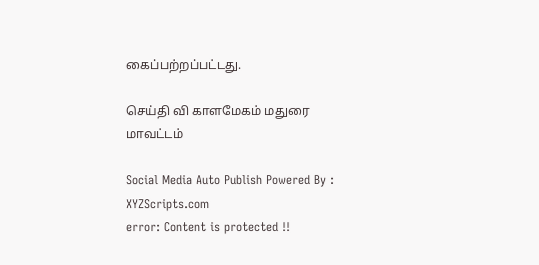கைப்பற்றப்பட்டது.

செய்தி வி காளமேகம் மதுரை மாவட்டம்

Social Media Auto Publish Powered By : XYZScripts.com
error: Content is protected !!